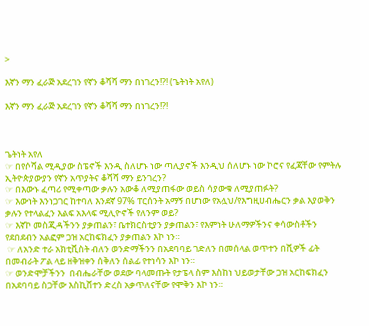>

እኛን ማን ፈራጅ አደረገን የኛን ቆሻሻ ማን በነገረን!?! (ጌትነት አየለ)

እኛን ማን ፈራጅ አደረገን የኛን ቆሻሻ ማን በነገረን!?!



ጌትነት አየለ
☞ በየሶሻል ሚዲያው ስፔኖች እንዲ ስለሆኑ ነው ጣሊያኖች እንዲህ ሰለሆኑ ነው ኮሮና የፈጃቸው የምትሉ ኢትዮጵያውያን የኛን አጥያትና ቆሻሻ ማን ይንገረን?
☞ በእውኑ ፈጣሪ የሚቀጣው ቃሉን አውቆ ለሚያጠፋው ወይስ ሳያውቁ ለሚያጠፉት?
☞ እውነት እንነጋገር ከተባለ እንደኛ 97% ፐርሰንት አማኝ በሆነው የአሏህ/የእግዚሀብሔርን ቃል እያወቅን ቃሉን የተላልፈን እልፍ አእላፍ ሚሊዮኖች የለንም ወይ?
☞ እኛኮ መስጂዳችንን ያቃጠልን፣ ቤተክርስቲያን ያቃጠልን፣ የእምነት ሁለማዎችንና ቀሳውስቶችን የደበደብን አልፎም ጋዝ አርከፍክፈን ያቃጠልን እኮ ነን።
 ☞ ለአንድ ተራ አክቲቪስት ብለን ወንድማችንን በአደባባይ ገድለን በመሰላል ወጥተን በሺዎች ፊት በመብራት ፖል ላይ ዘቅዝቀን ሰቅለን ሰልፊ የተነሳን እኮ ነን።
☞ ወንድሞቻችንን  በብሔራቸው ወደው ባላመጡት የታፔላ ስም እስከነ ህይወታቸው ጋዝ አርከፍክፈን በአደባባይ ስጋቸው እስኪሸተን ድረስ አቃጥለናቸው የሞቅን እኮ ነን።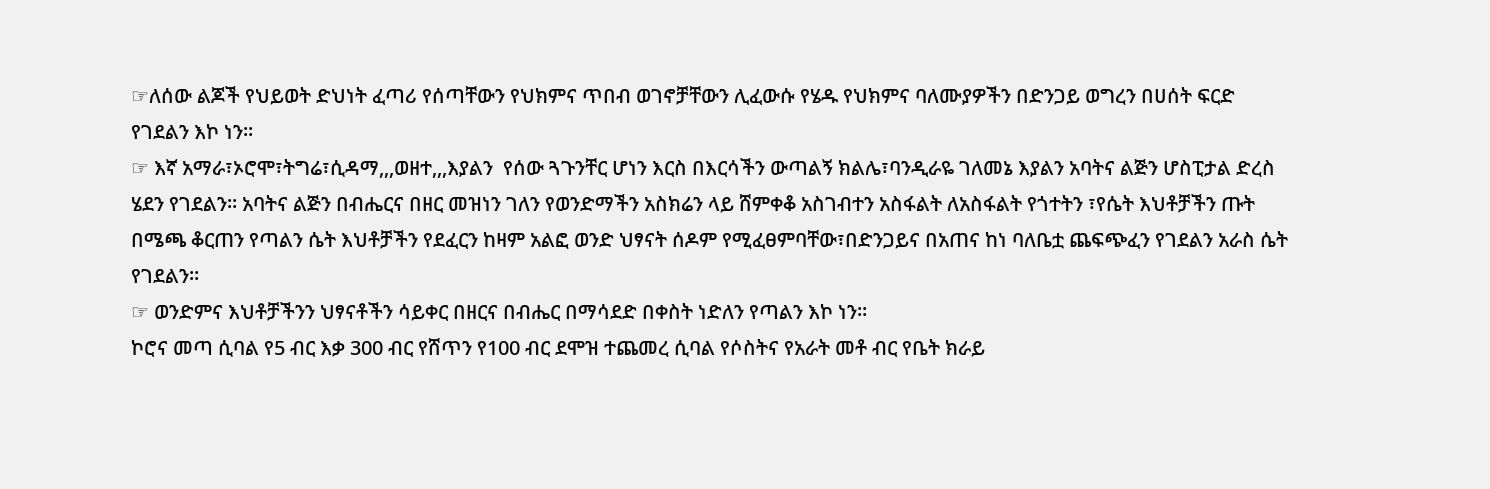☞ለሰው ልጆች የህይወት ድህነት ፈጣሪ የሰጣቸውን የህክምና ጥበብ ወገኖቻቸውን ሊፈውሱ የሄዱ የህክምና ባለሙያዎችን በድንጋይ ወግረን በሀሰት ፍርድ የገደልን እኮ ነን።
☞ እኛ አማራ፣ኦሮሞ፣ትግሬ፣ሲዳማ,,,ወዘተ,,,እያልን  የሰው ጓጉንቸር ሆነን እርስ በእርሳችን ውጣልኝ ክልሌ፣ባንዲራዬ ገለመኔ እያልን አባትና ልጅን ሆስፒታል ድረስ ሄደን የገደልን። አባትና ልጅን በብሔርና በዘር መዝነን ገለን የወንድማችን አስክሬን ላይ ሸምቀቆ አስገብተን አስፋልት ለአስፋልት የጎተትን ፣የሴት እህቶቻችን ጡት በሜጫ ቆርጠን የጣልን ሴት እህቶቻችን የደፈርን ከዛም አልፎ ወንድ ህፃናት ሰዶም የሚፈፀምባቸው፣በድንጋይና በአጠና ከነ ባለቤቷ ጨፍጭፈን የገደልን አራስ ሴት የገደልን።
☞ ወንድምና እህቶቻችንን ህፃናቶችን ሳይቀር በዘርና በብሔር በማሳደድ በቀስት ነድለን የጣልን እኮ ነን።
ኮሮና መጣ ሲባል የ5 ብር እቃ 300 ብር የሸጥን የ100 ብር ደሞዝ ተጨመረ ሲባል የሶስትና የአራት መቶ ብር የቤት ክራይ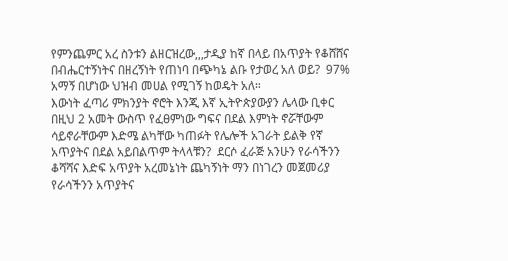የምንጨምር አረ ስንቱን ልዘርዝረው,,,ታዲያ ከኛ በላይ በአጥያት የቆሸሸና በብሔርተኝነትና በዘረኝነት የጠነባ በጭካኔ ልቡ የታወረ አለ ወይ?  97% አማኝ በሆነው ህዝብ መሀል የሚገኝ ከወዴት አለ።
እውነት ፈጣሪ ምክንያት ኖሮት እንጂ እኛ ኢትዮጵያውያን ሌላው ቢቀር በዚህ 2 አመት ውስጥ የፈፀምነው ግፍና በደል እምነት ኖሯቸውም ሳይኖራቸውም እድሜ ልካቸው ካጠፉት የሌሎች አገራት ይልቅ የኛ አጥያትና በደል አይበልጥም ትላላቹን?  ደርሶ ፈራጅ አንሁን የራሳችንን ቆሻሻና እድፍ አጥያት አረመኔነት ጨካኝነት ማን በነገረን መጀመሪያ የራሳችንን አጥያትና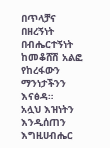በጥላቻና በዘረኝነት በብሔርተኝነት ከመቆሸሽ አልፎ የከረፋውን ማንነታችንን እናፅዳ።
አሏህ እዝነትን እንዲሰጠን እግዚሀብሔር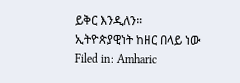ይቅር እንዲለን።
ኢትዮጵያዊነት ከዘር በላይ ነው
Filed in: Amharic